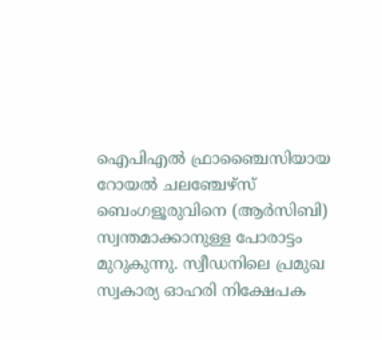ഐപിഎൽ ഫ്രാഞ്ചൈസിയായ റോയൽ ചലഞ്ചേഴ്സ് ബെംഗളൂരുവിനെ (ആർസിബി) സ്വന്തമാക്കാനുള്ള പോരാട്ടം മുറുകുന്നു. സ്വീഡനിലെ പ്രമുഖ സ്വകാര്യ ഓഹരി നിക്ഷേപക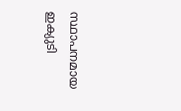സ്ഥാപനമായ ഇക്യുടി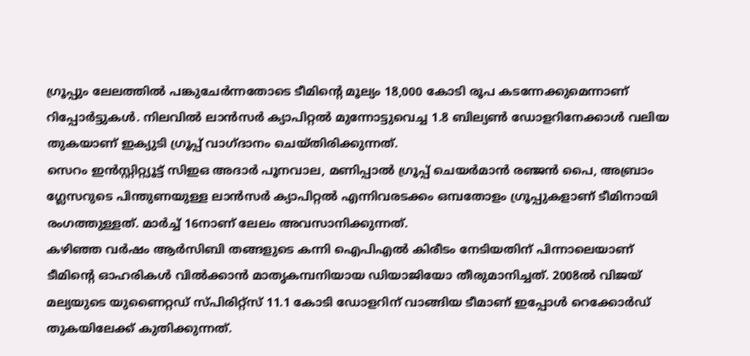ഗ്രൂപ്പും ലേലത്തിൽ പങ്കുചേർന്നതോടെ ടീമിന്റെ മൂല്യം 18,000 കോടി രൂപ കടന്നേക്കുമെന്നാണ് റിപ്പോർട്ടുകൾ. നിലവിൽ ലാൻസർ ക്യാപിറ്റൽ മുന്നോട്ടുവെച്ച 1.8 ബില്യൺ ഡോളറിനേക്കാൾ വലിയ തുകയാണ് ഇക്യുടി ഗ്രൂപ്പ് വാഗ്ദാനം ചെയ്തിരിക്കുന്നത്.
സെറം ഇൻസ്റ്റിറ്റ്യൂട്ട് സിഇഒ അദാർ പൂനവാല, മണിപ്പാൽ ഗ്രൂപ്പ് ചെയർമാൻ രഞ്ജൻ പൈ, അബ്രാം ഗ്ലേസറുടെ പിന്തുണയുള്ള ലാൻസർ ക്യാപിറ്റൽ എന്നിവരടക്കം ഒമ്പതോളം ഗ്രൂപ്പുകളാണ് ടീമിനായി രംഗത്തുള്ളത്. മാർച്ച് 16നാണ് ലേലം അവസാനിക്കുന്നത്.
കഴിഞ്ഞ വർഷം ആർസിബി തങ്ങളുടെ കന്നി ഐപിഎൽ കിരീടം നേടിയതിന് പിന്നാലെയാണ് ടീമിന്റെ ഓഹരികൾ വിൽക്കാൻ മാതൃകമ്പനിയായ ഡിയാജിയോ തീരുമാനിച്ചത്. 2008ൽ വിജയ് മല്യയുടെ യുണൈറ്റഡ് സ്പിരിറ്റ്സ് 11.1 കോടി ഡോളറിന് വാങ്ങിയ ടീമാണ് ഇപ്പോൾ റെക്കോർഡ് തുകയിലേക്ക് കുതിക്കുന്നത്.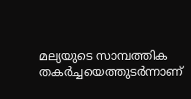മല്യയുടെ സാമ്പത്തിക തകർച്ചയെത്തുടർന്നാണ്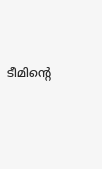ടീമിന്റെ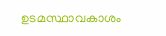ഉടമസ്ഥാവകാശം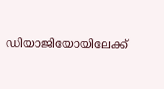ഡിയാജിയോയിലേക്ക്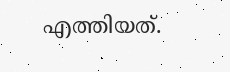എത്തിയത്.